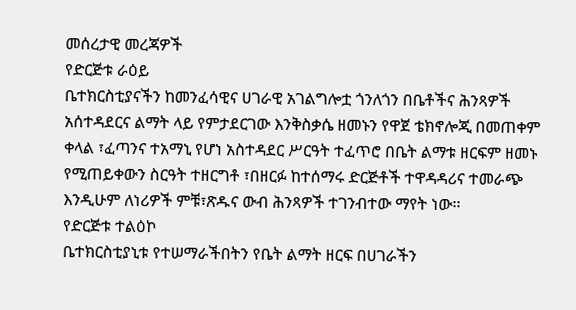መሰረታዊ መረጃዎች
የድርጅቱ ራዕይ
ቤተክርስቲያናችን ከመንፈሳዊና ሀገራዊ አገልግሎቷ ጎንለጎን በቤቶችና ሕንጻዎች አሰተዳደርና ልማት ላይ የምታደርገው እንቅስቃሴ ዘመኑን የዋጀ ቴክኖሎጂ በመጠቀም ቀላል ፣ፈጣንና ተአማኒ የሆነ አስተዳደር ሥርዓት ተፈጥሮ በቤት ልማቱ ዘርፍም ዘመኑ የሚጠይቀውን ስርዓት ተዘርግቶ ፣በዘርፉ ከተሰማሩ ድርጅቶች ተዋዳዳሪና ተመራጭ እንዲሁም ለነሪዎች ምቹ፣ጽዱና ውብ ሕንጻዎች ተገንብተው ማየት ነው፡፡
የድርጅቱ ተልዕኮ
ቤተክርስቲያኒቱ የተሠማራችበትን የቤት ልማት ዘርፍ በሀገራችን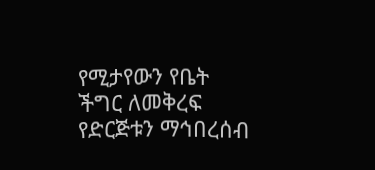የሚታየውን የቤት ችግር ለመቅረፍ የድርጅቱን ማኅበረሰብ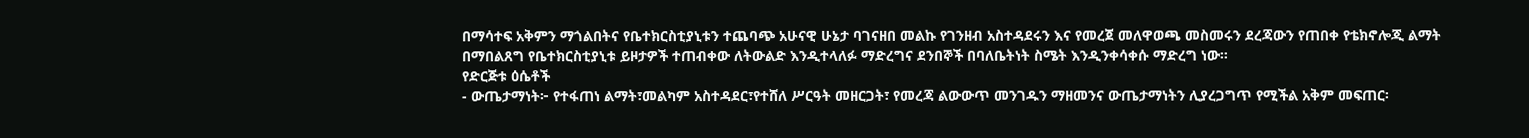በማሳተፍ አቅምን ማጎልበትና የቤተክርስቲያኒቱን ተጨባጭ አሁናዊ ሁኔታ ባገናዘበ መልኩ የገንዘብ አስተዳደሩን እና የመረጀ መለዋወጫ መስመሩን ደረጃውን የጠበቀ የቴክኖሎጂ ልማት በማበልጸግ የቤተክርስቲያኒቱ ይዞታዎች ተጠብቀው ለትውልድ እንዲተላለፉ ማድረግና ደንበኞች በባለቤትነት ስሜት እንዲንቀሳቀሱ ማድረግ ነው፡፡
የድርጅቱ ዕሴቶች
- ውጤታማነት፦ የተፋጠነ ልማት፣መልካም አስተዳደር፣የተሸለ ሥርዓት መዘርጋት፣ የመረጃ ልውውጥ መንገዱን ማዘመንና ውጤታማነትን ሊያረጋግጥ የሚችል አቅም መፍጠር፡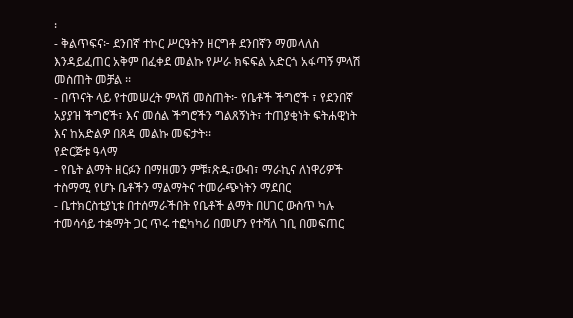፡
- ቅልጥፍና፦ ደንበኛ ተኮር ሥርዓትን ዘርግቶ ደንበኛን ማመላለስ እንዳይፈጠር አቅም በፈቀደ መልኩ የሥራ ክፍፍል አድርጎ አፋጣኝ ምላሽ መስጠት መቻል ፡፡
- በጥናት ላይ የተመሠረት ምላሽ መስጠት፦ የቤቶች ችግሮች ፣ የደንበኛ አያያዝ ችግሮች፣ እና መሰል ችግሮችን ግልጸኝነት፣ ተጠያቂነት ፍትሐዊነት እና ከአድልዎ በጸዳ መልኩ መፍታት፡፡
የድርጅቱ ዓላማ
- የቤት ልማት ዘርፉን በማዘመን ምቹ፣ጽዱ፣ውብ፣ ማራኪና ለነዋሪዎች ተስማሚ የሆኑ ቤቶችን ማልማትና ተመራጭነትን ማደበር
- ቤተክርስቲያኒቱ በተሰማራችበት የቤቶች ልማት በሀገር ውስጥ ካሉ ተመሳሳይ ተቋማት ጋር ጥሩ ተፎካካሪ በመሆን የተሻለ ገቢ በመፍጠር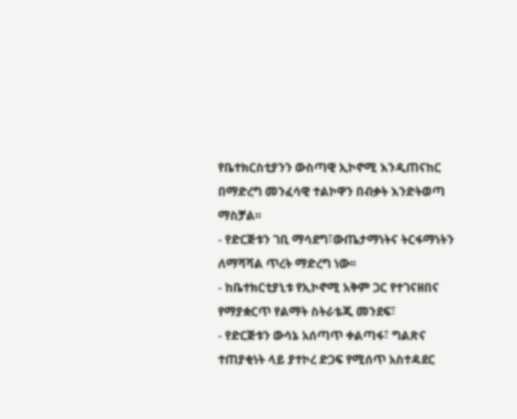የቤተክርስቲያንን ውስጣዊ ኢኮኖሚ እንዲጠናከር በማድረግ መንፈሳዊ ተልኮዋን በብቃት እንድትወጣ ማስቻል፡፡
- የድርጅቱን ገቢ ማሳደግ፣ውጤታማነትና ትርፋማነትን ለማሻሻል ጥረት ማድረግ ነው፡፡
- ከቤተክርቲያኒቱ የኢኮኖሚ አቅም ጋር የተገናዘበና የማያቋርጥ የልማት ስትራቴጂ መንደፍ፣
- የድርጅቱን ውሳኔ አሰጣጥ ቀልጣፋ፣ ግልጽና ተጠያቂነት ላይ ያተኮረ ድጋፍ የሚሰጥ አስተዳደር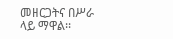መዘርጋትና በሥራ ላይ ማዋል፡፡